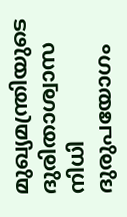മുഖ്യമന്ത്രിയുടെ ദുരിതാശ്വാസ നിധി ദുരുപയോഗം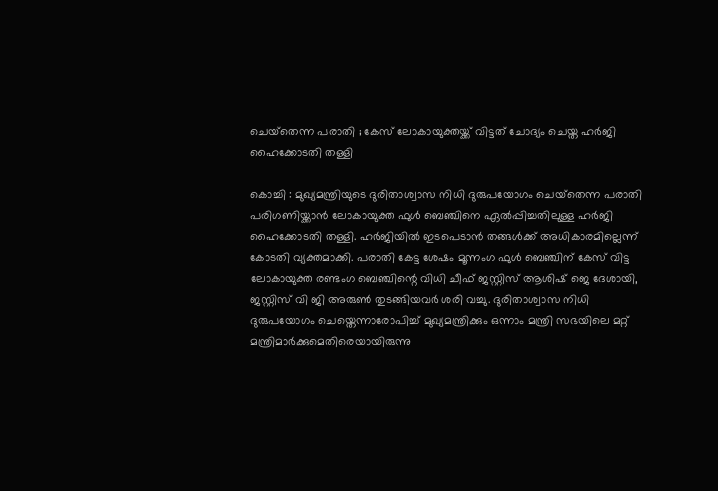ചെയ്‌തെന്ന പരാതി ; കേസ് ലോകായുക്തയ്ക്ക് വിട്ടത് ചോദ്യം ചെയ്ത ഹർജി ഹൈക്കോടതി തള്ളി

കൊച്ചി : മുഖ്യമന്ത്രിയുടെ ദുരിതാശ്വാസ നിധി ദുരുപയോഗം ചെയ്‌തെന്ന പരാതി പരിഗണിയ്ക്കാൻ ലോകായുക്ത ഫുൾ ബെഞ്ചിനെ ഏൽപ്പിച്ചതിലുള്ള ഹർജി ഹൈക്കോടതി തള്ളി. ഹർജിയിൽ ഇടപെടാൻ തങ്ങൾക്ക് അധികാരമില്ലെന്ന് കോടതി വ്യക്തമാക്കി. പരാതി കേട്ട ശേഷം മൂന്നംഗ ഫുൾ ബെഞ്ചിന് കേസ് വിട്ട ലോകായുക്ത രണ്ടംഗ ബെഞ്ചിന്റെ വിധി ചീഫ് ജസ്റ്റിസ് ആശിഷ് ജെ ദേശായി, ജസ്റ്റിസ് വി ജി അരുൺ തുടങ്ങിയവർ ശരി വച്ചു. ദുരിതാശ്വാസ നിധി ദുരുപയോഗം ചെയ്തെന്നാരോപിച്ച് മുഖ്യമന്ത്രിക്കും ഒന്നാം മന്ത്രി സഭയിലെ മറ്റ് മന്ത്രിമാർക്കുമെതിരെയായിരുന്നു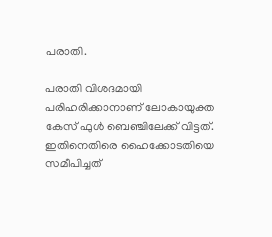പരാതി.

പരാതി വിശദമായി പരിഹരിക്കാനാണ് ലോകായുക്ത കേസ് ഫുൾ ബെഞ്ചിലേക്ക് വിട്ടത്. ഇതിനെതിരെ ഹൈക്കോടതിയെ സമീപിച്ചത്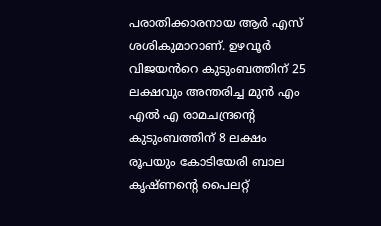പരാതിക്കാരനായ ആർ എസ് ശശികുമാറാണ്. ഉഴവൂർ വിജയൻറെ കുടുംബത്തിന് 25 ലക്ഷവും അന്തരിച്ച മുൻ എം എൽ എ രാമചന്ദ്രന്റെ കുടുംബത്തിന് 8 ലക്ഷം രൂപയും കോടിയേരി ബാല കൃഷ്ണന്റെ പൈലറ്റ്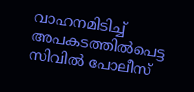വാഹനമിടിച്ച് അപകടത്തിൽപെട്ട സിവിൽ പോലീസ്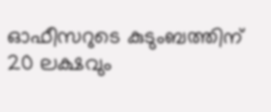ഓഫീസറുടെ കുടുംബത്തിന് 20 ലക്ഷവും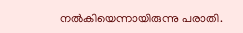നൽകിയെന്നായിരുന്നു പരാതി.